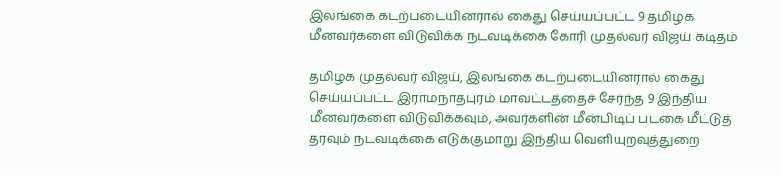இலங்கை கடற்படையினரால் கைது செய்யப்பட்ட 9 தமிழக மீனவர்களை விடுவிக்க நடவடிக்கை கோரி முதல்வர் விஜய் கடிதம்

தமிழக முதல்வர் விஜய், இலங்கை கடற்படையினரால் கைது செய்யப்பட்ட இராமநாதபுரம் மாவட்டத்தைச் சேர்ந்த 9 இந்திய மீனவர்களை விடுவிக்கவும், அவர்களின் மீன்பிடிப் படகை மீட்டுத் தரவும் நடவடிக்கை எடுக்குமாறு இந்திய வெளியுறவுத்துறை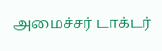அமைச்சர் டாக்டர்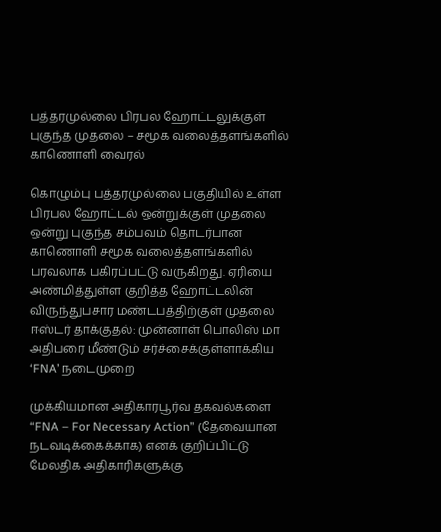பத்தரமுல்லை பிரபல ஹோட்டலுக்குள் புகுந்த முதலை – சமூக வலைத்தளங்களில் காணொளி வைரல்

கொழும்பு பத்தரமுல்லை பகுதியில் உள்ள பிரபல ஹோட்டல் ஒன்றுக்குள் முதலை ஒன்று புகுந்த சம்பவம் தொடர்பான காணொளி சமூக வலைத்தளங்களில் பரவலாக பகிரப்பட்டு வருகிறது. ஏரியை அண்மித்துள்ள குறித்த ஹோட்டலின் விருந்துபசார மண்டபத்திற்குள் முதலை
ஈஸ்டர் தாக்குதல்: முன்னாள் பொலிஸ் மா அதிபரை மீண்டும் சர்ச்சைக்குள்ளாக்கிய ‘FNA’ நடைமுறை

முக்கியமான அதிகாரபூர்வ தகவல்களை “FNA – For Necessary Action” (தேவையான நடவடிக்கைக்காக) எனக் குறிப்பிட்டு மேலதிக அதிகாரிகளுக்கு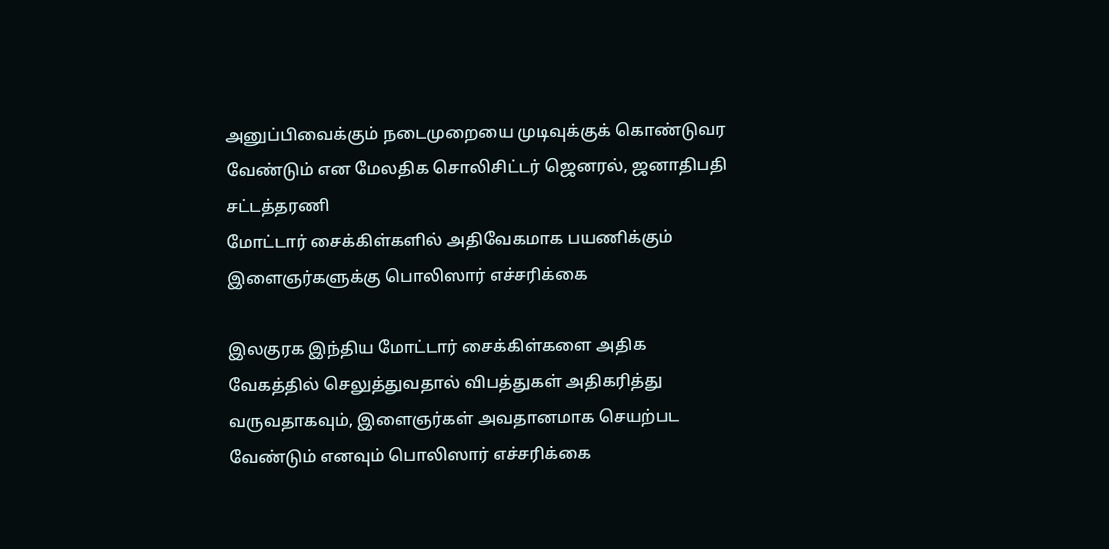அனுப்பிவைக்கும் நடைமுறையை முடிவுக்குக் கொண்டுவர வேண்டும் என மேலதிக சொலிசிட்டர் ஜெனரல், ஜனாதிபதி சட்டத்தரணி
மோட்டார் சைக்கிள்களில் அதிவேகமாக பயணிக்கும் இளைஞர்களுக்கு பொலிஸார் எச்சரிக்கை

இலகுரக இந்திய மோட்டார் சைக்கிள்களை அதிக வேகத்தில் செலுத்துவதால் விபத்துகள் அதிகரித்து வருவதாகவும், இளைஞர்கள் அவதானமாக செயற்பட வேண்டும் எனவும் பொலிஸார் எச்சரிக்கை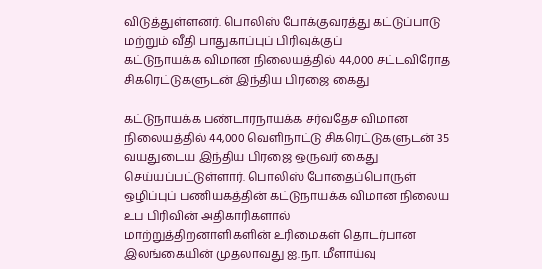விடுத்துள்ளனர். பொலிஸ் போக்குவரத்து கட்டுப்பாடு மற்றும் வீதி பாதுகாப்புப் பிரிவுக்குப்
கட்டுநாயக்க விமான நிலையத்தில் 44,000 சட்டவிரோத சிகரெட்டுகளுடன் இந்திய பிரஜை கைது

கட்டுநாயக்க பண்டாரநாயக்க சர்வதேச விமான நிலையத்தில் 44,000 வெளிநாட்டு சிகரெட்டுகளுடன் 35 வயதுடைய இந்திய பிரஜை ஒருவர் கைது செய்யப்பட்டுள்ளார். பொலிஸ் போதைப்பொருள் ஒழிப்புப் பணியகத்தின் கட்டுநாயக்க விமான நிலைய உப பிரிவின் அதிகாரிகளால்
மாற்றுத்திறனாளிகளின் உரிமைகள் தொடர்பான இலங்கையின் முதலாவது ஐ.நா. மீளாய்வு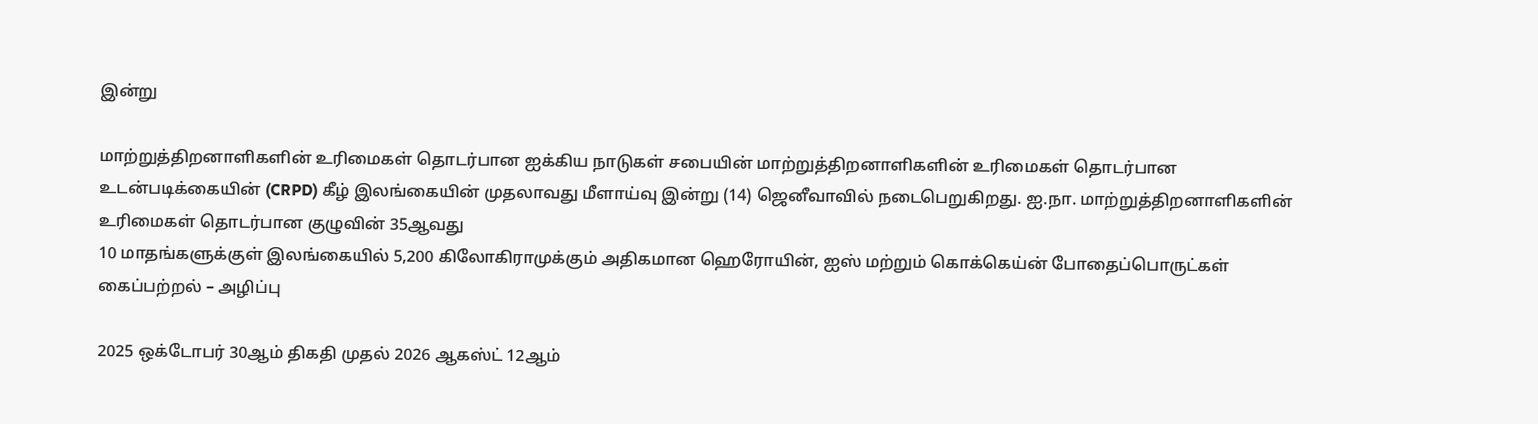இன்று

மாற்றுத்திறனாளிகளின் உரிமைகள் தொடர்பான ஐக்கிய நாடுகள் சபையின் மாற்றுத்திறனாளிகளின் உரிமைகள் தொடர்பான உடன்படிக்கையின் (CRPD) கீழ் இலங்கையின் முதலாவது மீளாய்வு இன்று (14) ஜெனீவாவில் நடைபெறுகிறது. ஐ.நா. மாற்றுத்திறனாளிகளின் உரிமைகள் தொடர்பான குழுவின் 35ஆவது
10 மாதங்களுக்குள் இலங்கையில் 5,200 கிலோகிராமுக்கும் அதிகமான ஹெரோயின், ஐஸ் மற்றும் கொக்கெய்ன் போதைப்பொருட்கள் கைப்பற்றல் – அழிப்பு

2025 ஒக்டோபர் 30ஆம் திகதி முதல் 2026 ஆகஸ்ட் 12ஆம்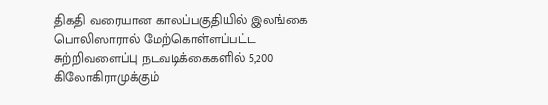திகதி வரையான காலப்பகுதியில் இலங்கை பொலிஸாரால் மேற்கொள்ளப்பட்ட சுற்றிவளைப்பு நடவடிக்கைகளில் 5,200 கிலோகிராமுக்கும்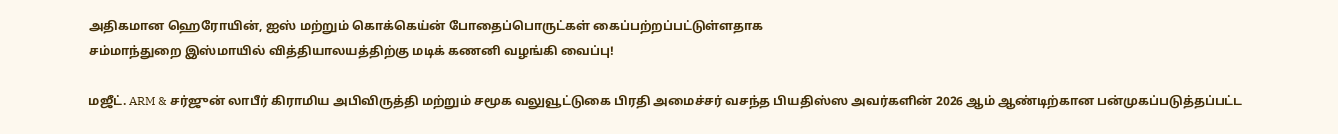அதிகமான ஹெரோயின், ஐஸ் மற்றும் கொக்கெய்ன் போதைப்பொருட்கள் கைப்பற்றப்பட்டுள்ளதாக
சம்மாந்துறை இஸ்மாயில் வித்தியாலயத்திற்கு மடிக் கணனி வழங்கி வைப்பு!

மஜீட். ARM & சர்ஜுன் லாபீர் கிராமிய அபிவிருத்தி மற்றும் சமூக வலுவூட்டுகை பிரதி அமைச்சர் வசந்த பியதிஸ்ஸ அவர்களின் 2026 ஆம் ஆண்டிற்கான பன்முகப்படுத்தப்பட்ட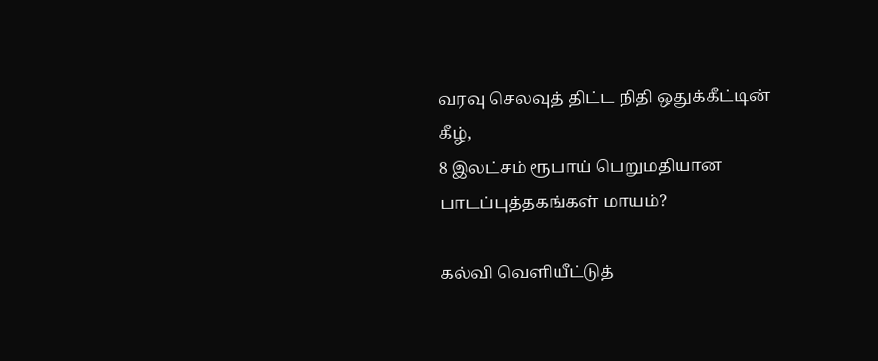வரவு செலவுத் திட்ட நிதி ஒதுக்கீட்டின் கீழ்,
8 இலட்சம் ரூபாய் பெறுமதியான பாடப்புத்தகங்கள் மாயம்?

கல்வி வெளியீட்டுத்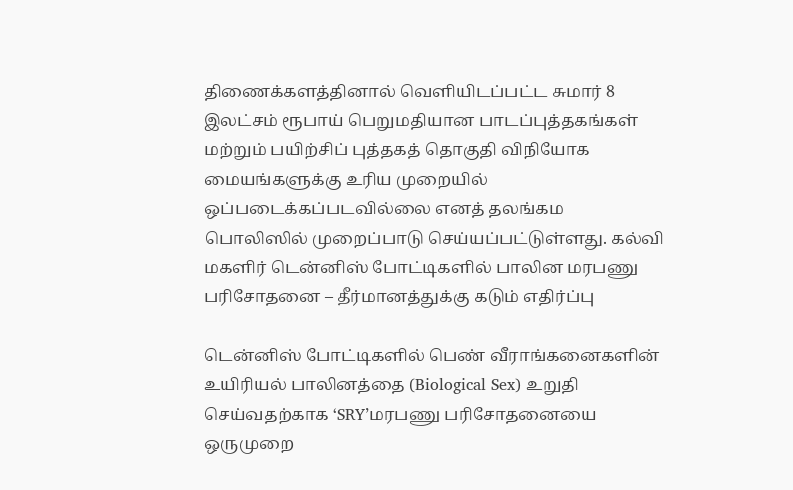திணைக்களத்தினால் வெளியிடப்பட்ட சுமார் 8 இலட்சம் ரூபாய் பெறுமதியான பாடப்புத்தகங்கள் மற்றும் பயிற்சிப் புத்தகத் தொகுதி விநியோக மையங்களுக்கு உரிய முறையில் ஒப்படைக்கப்படவில்லை எனத் தலங்கம பொலிஸில் முறைப்பாடு செய்யப்பட்டுள்ளது. கல்வி
மகளிர் டென்னிஸ் போட்டிகளில் பாலின மரபணு பரிசோதனை – தீர்மானத்துக்கு கடும் எதிர்ப்பு

டென்னிஸ் போட்டிகளில் பெண் வீராங்கனைகளின் உயிரியல் பாலினத்தை (Biological Sex) உறுதி செய்வதற்காக ‘SRY’மரபணு பரிசோதனையை ஒருமுறை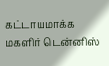கட்டாயமாக்க மகளிர் டென்னிஸ்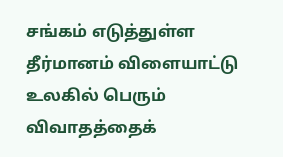சங்கம் எடுத்துள்ள தீர்மானம் விளையாட்டு உலகில் பெரும் விவாதத்தைக்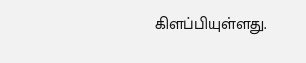கிளப்பியுள்ளது.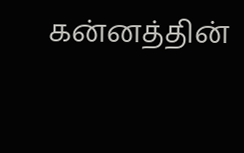கன்னத்தின்